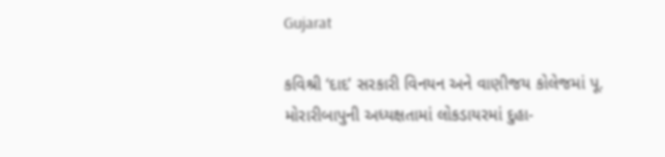Gujarat

કવિશ્રી ‘દાદ’ સરકારી વિનયન અને વાણીજય કોલેજમાં પૂ. મોરારીબાપુની અધ્યક્ષતામાં લોકડાયરમાં દુહા-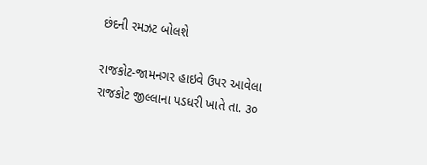છંદની રમઝટ બોલશે

રાજકોટ-જામનગર હાઇવે ઉપર આવેલા રાજકોટ જીલ્લાના પડધરી ખાતે તા. ૩૦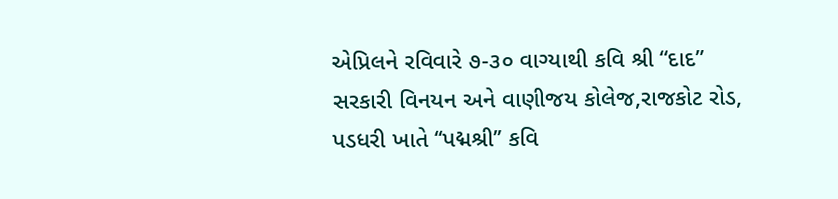એપ્રિલને રવિવારે ૭-૩૦ વાગ્યાથી કવિ શ્રી “દાદ” સરકારી વિનયન અને વાણીજય કોલેજ,રાજકોટ રોડ, પડધરી ખાતે ‘‘પદ્મશ્રી’’ કવિ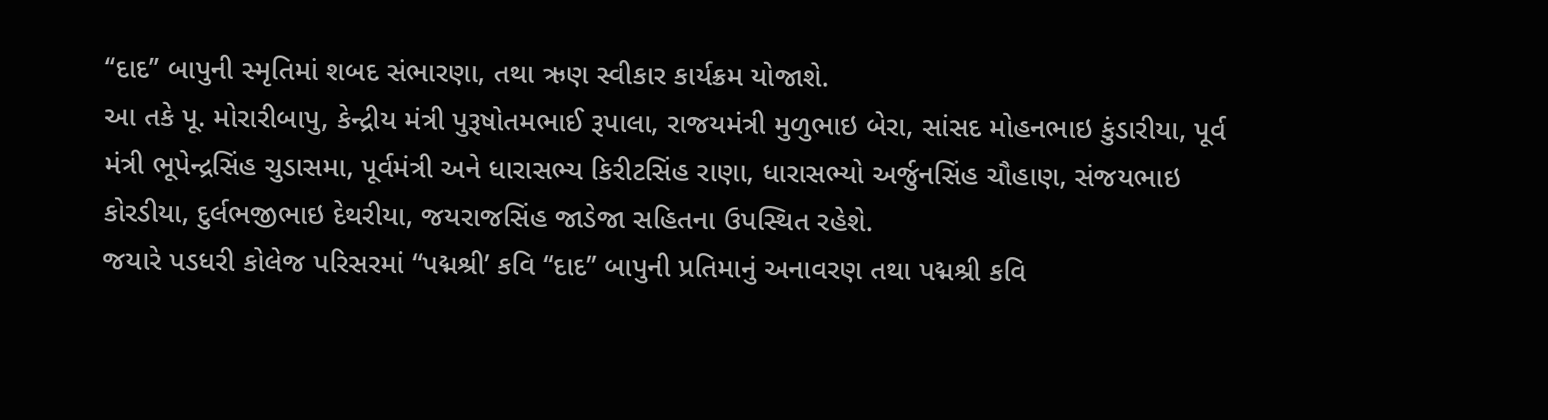‘‘દાદ’’ બાપુની સ્મૃતિમાં શબદ સંભારણા, તથા ઋણ સ્વીકાર કાર્યક્રમ યોજાશે.
આ તકે પૂ. મોરારીબાપુ, કેન્દ્રીય મંત્રી પુરૂષોતમભાઈ રૂપાલા, રાજયમંત્રી મુળુભાઇ બેરા, સાંસદ મોહનભાઇ કુંડારીયા, પૂર્વ મંત્રી ભૂપેન્દ્રસિંહ ચુડાસમા, પૂર્વમંત્રી અને ધારાસભ્ય કિરીટસિંહ રાણા, ધારાસભ્યો અર્જુનસિંહ ચૌહાણ, સંજયભાઇ કોરડીયા, દુર્લભજીભાઇ દેથરીયા, જયરાજસિંહ જાડેજા સહિતના ઉપસ્થિત રહેશે.
જયારે પડધરી કોલેજ પરિસરમાં “પદ્મશ્રી’ કવિ ‘‘દાદ’’ બાપુની પ્રતિમાનું અનાવરણ તથા પદ્મશ્રી કવિ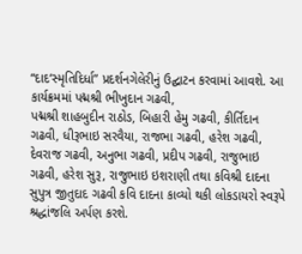“દાદ‘સ્મૃતિદિર્ધા” પ્રદર્શનગેલેરીનું ઉદ્ઘાટન કરવામાં આવશે. આ કાર્યક્રમમાં પદ્મશ્રી ભીખુદાન ગઢવી,
પદ્મશ્રી શાહબુદીન રાઠોડ, બિહારી હેમુ ગઢવી, કીર્તિદાન ગઢવી, ધીરૂભાઇ સરવૈયા, રાજભા ગઢવી, હરેશ ગઢવી, દેવરાજ ગઢવી, અનુભા ગઢવી, પ્રદીપ ગઢવી, રાજુભાઇ ગઢવી, હરેશ સુરૂ, રાજુભાઇ ઇશરાણી તથા કવિશ્રી દાદના સુપુત્ર જીતુદાદ ગઢવી કવિ દાદના કાવ્યો થકી લોકડાયરો સ્વરૂપે શ્રદ્ધાંજલિ અર્પણ કરશે.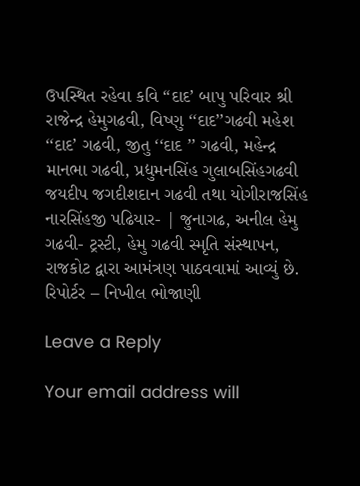ઉપસ્થિત રહેવા કવિ “દાદ’ બાપુ પરિવાર શ્રી રાજેન્દ્ર હેમુગઢવી, વિષ્ણુ ‘‘દાદ’’ગઢવી મહેશ ‘‘દાદ’ ગઢવી, જીતુ ‘‘દાદ ’’ ગઢવી, મહેન્દ્ર માનભા ગઢવી, પ્રદ્યુમનસિંહ ગુલાબસિંહગઢવી જયદીપ જગદીશદાન ગઢવી તથા યોગીરાજસિંહ નારસિંહજી પઢિયાર- | જુનાગઢ, અનીલ હેમુ ગઢવી- ટ્રસ્ટી, હેમુ ગઢવી સ્મૃતિ સંસ્થાપન, રાજકોટ દ્વારા આમંત્રણ પાઠવવામાં આવ્યું છે.
રિપોર્ટર – નિખીલ ભોજાણી

Leave a Reply

Your email address will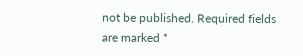not be published. Required fields are marked *